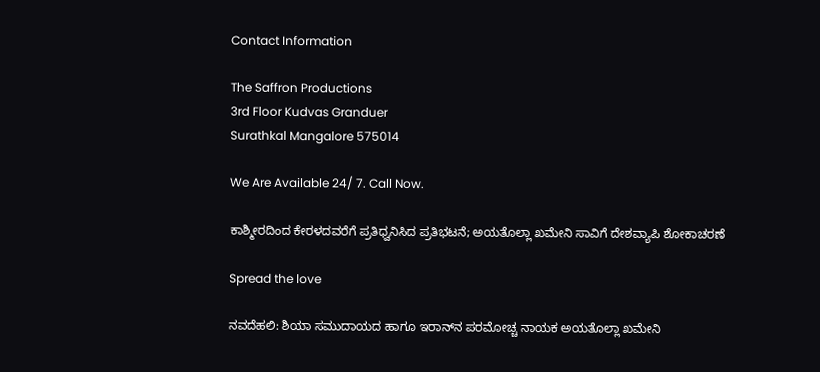Contact Information

The Saffron Productions
3rd Floor Kudvas Granduer
Surathkal Mangalore 575014

We Are Available 24/ 7. Call Now.

ಕಾಶ್ಮೀರದಿಂದ ಕೇರಳದವರೆಗೆ ಪ್ರತಿಧ್ವನಿಸಿದ ಪ್ರತಿಭಟನೆ; ಅಯತೊಲ್ಲಾ ಖಮೇನಿ ಸಾವಿಗೆ ದೇಶವ್ಯಾಪಿ ಶೋಕಾಚರಣೆ

Spread the love

ನವದೆಹಲಿ: ಶಿಯಾ ಸಮುದಾಯದ ಹಾಗೂ ಇರಾನ್‌ನ ಪರಮೋಚ್ಚ ನಾಯಕ ಅಯತೊಲ್ಲಾ ಖಮೇನಿ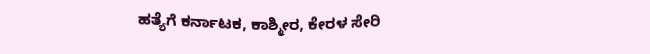ಹತ್ಯೆಗೆ ಕರ್ನಾಟಕ, ಕಾಶ್ಮೀರ, ಕೇರಳ ಸೇರಿ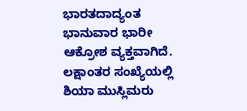ಭಾರತದಾದ್ಯಂತ ಭಾನುವಾರ ಭಾರೀ ಆಕ್ರೋಶ ವ್ಯಕ್ತವಾಗಿದೆ. ಲಕ್ಷಾಂತರ ಸಂಖ್ಯೆಯಲ್ಲಿ ಶಿಯಾ ಮುಸ್ಲಿಮರು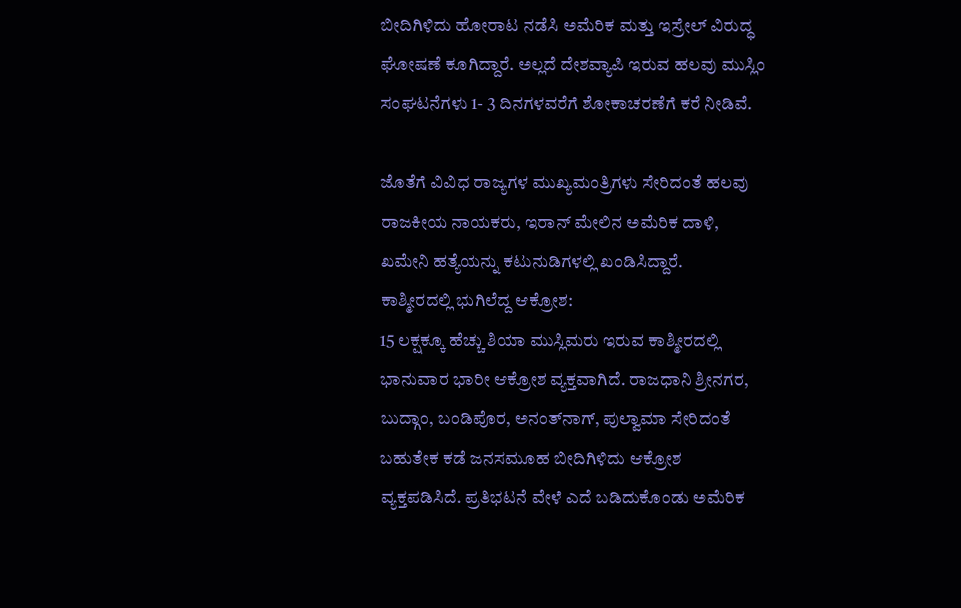ಬೀದಿಗಿಳಿದು ಹೋರಾಟ ನಡೆಸಿ ಅಮೆರಿಕ ಮತ್ತು ಇಸ್ರೇಲ್‌ ವಿರುದ್ಧ ಘೋಷಣೆ ಕೂಗಿದ್ದಾರೆ. ಅಲ್ಲದೆ ದೇಶವ್ಯಾಪಿ ಇರುವ ಹಲವು ಮುಸ್ಲಿಂ ಸಂಘಟನೆಗಳು 1- 3 ದಿನಗಳವರೆಗೆ ಶೋಕಾಚರಣೆಗೆ ಕರೆ ನೀಡಿವೆ.

ಜೊತೆಗೆ ವಿವಿಧ ರಾಜ್ಯಗಳ ಮುಖ್ಯಮಂತ್ರಿಗಳು ಸೇರಿದಂತೆ ಹಲವು ರಾಜಕೀಯ ನಾಯಕರು, ಇರಾನ್ ಮೇಲಿನ ಅಮೆರಿಕ ದಾಳಿ, ಖಮೇನಿ ಹತ್ಯೆಯನ್ನು ಕಟುನುಡಿಗಳಲ್ಲಿ ಖಂಡಿಸಿದ್ದಾರೆ.
ಕಾಶ್ಮೀರದಲ್ಲಿ ಭುಗಿಲೆದ್ದ ಆಕ್ರೋಶ:
15 ಲಕ್ಷಕ್ಕೂ ಹೆಚ್ಚು ಶಿಯಾ ಮುಸ್ಲಿಮರು ಇರುವ ಕಾಶ್ಮೀರದಲ್ಲಿ ಭಾನುವಾರ ಭಾರೀ ಆಕ್ರೋಶ ವ್ಯಕ್ತವಾಗಿದೆ. ರಾಜಧಾನಿ ಶ್ರೀನಗರ, ಬುದ್ಗಾಂ, ಬಂಡಿಪೊರ, ಅನಂತ್‌ನಾಗ್‌, ಪುಲ್ವಾಮಾ ಸೇರಿದಂತೆ ಬಹುತೇಕ ಕಡೆ ಜನಸಮೂಹ ಬೀದಿಗಿಳಿದು ಆಕ್ರೋಶ ವ್ಯಕ್ತಪಡಿಸಿದೆ. ಪ್ರತಿಭಟನೆ ವೇಳೆ ಎದೆ ಬಡಿದುಕೊಂಡು ಅಮೆರಿಕ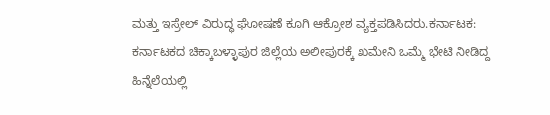ಮತ್ತು ಇಸ್ರೇಲ್‌ ವಿರುದ್ಧ ಘೋಷಣೆ ಕೂಗಿ ಆಕ್ರೋಶ ವ್ಯಕ್ತಪಡಿಸಿದರು.ಕರ್ನಾಟಕ:
ಕರ್ನಾಟಕದ ಚಿಕ್ಕಾಬಳ್ಳಾಪುರ ಜಿಲ್ಲೆಯ ಅಲೀಪುರಕ್ಕೆ ಖಮೇನಿ ಒಮ್ಮೆ ಭೇಟಿ ನೀಡಿದ್ದ ಹಿನ್ನೆಲೆಯಲ್ಲಿ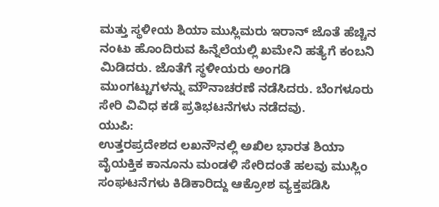ಮತ್ತು ಸ್ಥಳೀಯ ಶಿಯಾ ಮುಸ್ಲಿಮರು ಇರಾನ್ ಜೊತೆ ಹೆಚ್ಚಿನ ನಂಟು ಹೊಂದಿರುವ ಹಿನ್ನೆಲೆಯಲ್ಲಿ ಖಮೇನಿ ಹತ್ಯೆಗೆ ಕಂಬನಿ ಮಿಡಿದರು. ಜೊತೆಗೆ ಸ್ಥಳೀಯರು ಅಂಗಡಿ ಮುಂಗಟ್ಟುಗಳನ್ನು ಮೌನಾಚರಣೆ ನಡೆಸಿದರು. ಬೆಂಗಳೂರು ಸೇರಿ ವಿವಿಧ ಕಡೆ ಪ್ರತಿಭಟನೆಗಳು ನಡೆದವು.
ಯುಪಿ:
ಉತ್ತರಪ್ರದೇಶದ ಲಖನೌನಲ್ಲಿ ಅಖಿಲ ಭಾರತ ಶಿಯಾ ವೈಯಕ್ತಿಕ ಕಾನೂನು ಮಂಡಳಿ ಸೇರಿದಂತೆ ಹಲವು ಮುಸ್ಲಿಂ ಸಂಘಟನೆಗಳು ಕಿಡಿಕಾರಿದ್ದು ಆಕ್ರೋಶ ವ್ಯಕ್ತಪಡಿಸಿ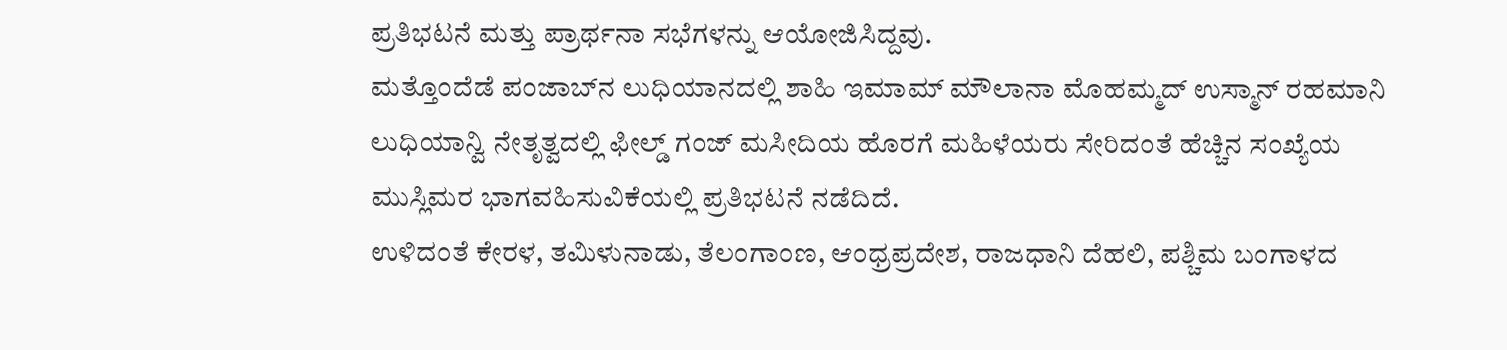ಪ್ರತಿಭಟನೆ ಮತ್ತು ಪ್ರಾರ್ಥನಾ ಸಭೆಗಳನ್ನು ಆಯೋಜಿಸಿದ್ದವು.
ಮತ್ತೊಂದೆಡೆ ಪಂಜಾಬ್‌ನ ಲುಧಿಯಾನದಲ್ಲಿ ಶಾಹಿ ಇಮಾಮ್ ಮೌಲಾನಾ ಮೊಹಮ್ಮದ್ ಉಸ್ಮಾನ್ ರಹಮಾನಿ ಲುಧಿಯಾನ್ವಿ ನೇತೃತ್ವದಲ್ಲಿ ಫೀಲ್ಡ್‌ ಗಂಜ್‌ ಮಸೀದಿಯ ಹೊರಗೆ ಮಹಿಳೆಯರು ಸೇರಿದಂತೆ ಹೆಚ್ಚಿನ ಸಂಖ್ಯೆಯ ಮುಸ್ಲಿಮರ ಭಾಗವಹಿಸುವಿಕೆಯಲ್ಲಿ ಪ್ರತಿಭಟನೆ ನಡೆದಿದೆ.
ಉಳಿದಂತೆ ಕೇರಳ, ತಮಿಳುನಾಡು, ತೆಲಂಗಾಂಣ, ಆಂಧ್ರಪ್ರದೇಶ, ರಾಜಧಾನಿ ದೆಹಲಿ, ಪಶ್ಚಿಮ ಬಂಗಾಳದ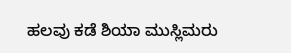ಹಲವು ಕಡೆ ಶಿಯಾ ಮುಸ್ಲಿಮರು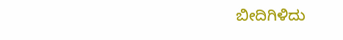ಬೀದಿಗಿಳಿದು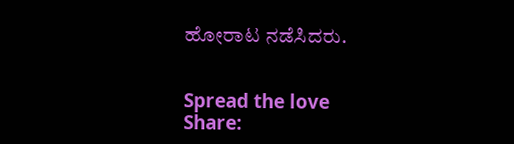ಹೋರಾಟ ನಡೆಸಿದರು.


Spread the love
Share: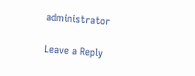administrator

Leave a Reply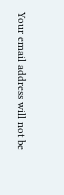Your email address will not be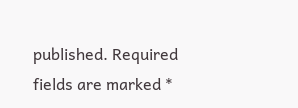published. Required fields are marked *